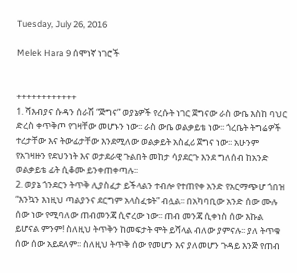Tuesday, July 26, 2016

Melek Hara 9 ሰሞነኛ ነገሮች


++++++++++++
1. ሻእብያና ሱዳን ሰራሽ “ጅግና” ወያኔዎች የረሱት ነገር ጀግናው ራስ ውቤ እስከ ባህር ድረስ ቀጥቅጦ የገዛቸው መሆኑን ነው፡፡ ራስ ውቤ ወልቃይቴ ነው፡፡ ጎረቤት ትግሬዎች ተረታቸው እና ትውፊታቸው እንደሚለው ወልቃይት አስፈሪ ጀግና ነው፡፡ አሁንም የአገዛዙን የደህንነት እና ወታደራዊ ጉልበት መከታ ሳያደርጉ እንደ ግለሰብ ከአንድ ወልቃይቴ ፊት ሲቆሙ ይንቀጠቀጣሉ፡፡
2. ወያኔ ጎንደርን ትጥቅ ሊያስፈታ ይችላልን ተብሎ የተጠየቀ አንድ የአርማጭሆ ጎበዝ “እንኳን እነዚህ ጣልያንና ደርግም አላስፈቱት” ብሏል፡፡ በአካባቢው አንድ ሰው ሙሉ ሰው ነው የሚባለው ጠብመንጃ ሲኖረው ነው፡፡ ጠብ መንጃ ሲቀነስ ሰው እኩል ይሆናል ምንም! ስለዚህ ትጥቅን ከመፍታት ሞት ይሻላል ብለው ያምናሉ፡፡ ያለ ትጥቁ ሰው ሰው አይደለም፡፡ ስለዚህ ትጥቅ ሰው የመሆን እና ያለመሆን ጉዳይ እንጅ የጠብ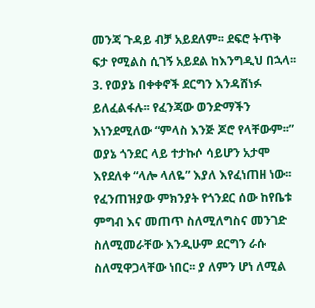መንጃ ጉዳይ ብቻ አይደለም፡፡ ደፍሮ ትጥቅ ፍታ የሚልስ ሲገኝ አይደል ከእንግዲህ በኋላ፡፡
3. የወያኔ በቀቀኖች ደርግን እንዳሸነፉ ይለፈልፋሉ፡፡ የፈንጃው ወንድማችን እነንደሚለው “ምላስ እንጅ ጆሮ የላቸውም፡፡” ወያኔ ጎንደር ላይ ተታኩሶ ሳይሆን አታሞ እየደለቀ “ላሎ ላለዬ” እያለ እየፈነጠዘ ነው፡፡ የፈንጠዝያው ምክንያት የጎንደር ሰው ከየቤቱ ምግብ እና መጠጥ ስለሚለግስና መንገድ ስለሚመራቸው እንዲሁም ደርግን ራሱ ስለሚዋጋላቸው ነበር፡፡ ያ ለምን ሆነ ለሚል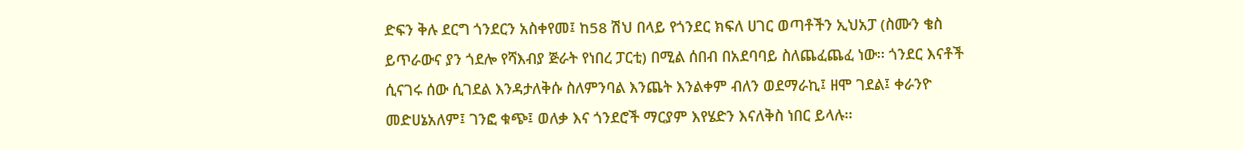ድፍን ቅሉ ደርግ ጎንደርን አስቀየመ፤ ከ58 ሽህ በላይ የጎንደር ክፍለ ሀገር ወጣቶችን ኢህአፓ (ስሙን ቄስ ይጥራውና ያን ጎደሎ የሻእብያ ጅራት የነበረ ፓርቲ) በሚል ሰበብ በአደባባይ ስለጨፈጨፈ ነው፡፡ ጎንደር እናቶች ሲናገሩ ሰው ሲገደል እንዳታለቅሱ ስለምንባል እንጨት እንልቀም ብለን ወደማራኪ፤ ዘሞ ገደል፤ ቀራንዮ መድሀኔአለም፤ ገንፎ ቁጭ፤ ወለቃ እና ጎንደሮች ማርያም እየሄድን እናለቅስ ነበር ይላሉ፡፡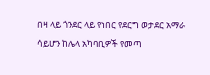በዛ ላይ ጎንደር ላይ የነበር የደርግ ወታደር አማራ ሳይሆን ከሌላ አካባቢዎች የመጣ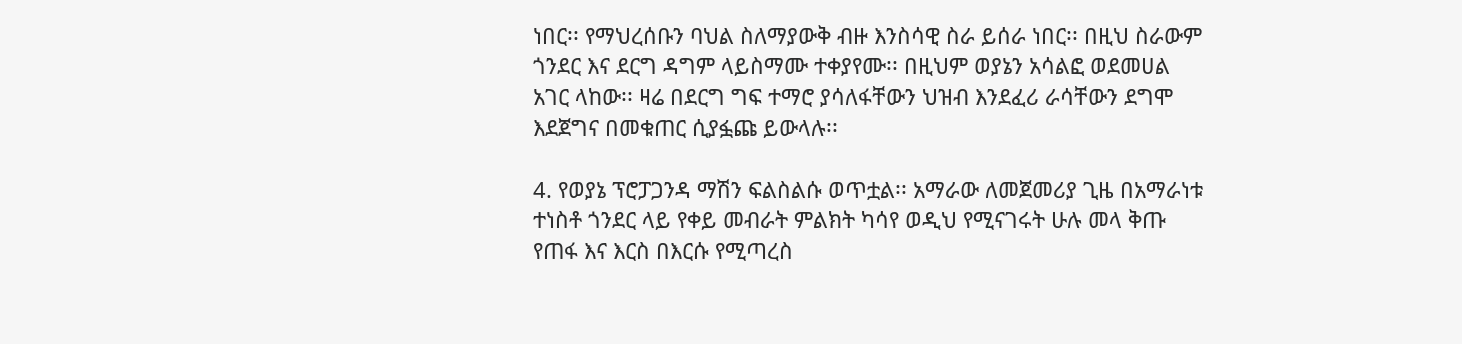ነበር፡፡ የማህረሰቡን ባህል ስለማያውቅ ብዙ እንስሳዊ ስራ ይሰራ ነበር፡፡ በዚህ ስራውም ጎንደር እና ደርግ ዳግም ላይስማሙ ተቀያየሙ፡፡ በዚህም ወያኔን አሳልፎ ወደመሀል አገር ላከው፡፡ ዛሬ በደርግ ግፍ ተማሮ ያሳለፋቸውን ህዝብ እንደፈሪ ራሳቸውን ደግሞ እደጀግና በመቁጠር ሲያፏጩ ይውላሉ፡፡

4. የወያኔ ፕሮፓጋንዳ ማሽን ፍልስልሱ ወጥቷል፡፡ አማራው ለመጀመሪያ ጊዜ በአማራነቱ ተነስቶ ጎንደር ላይ የቀይ መብራት ምልክት ካሳየ ወዲህ የሚናገሩት ሁሉ መላ ቅጡ የጠፋ እና እርስ በእርሱ የሚጣረስ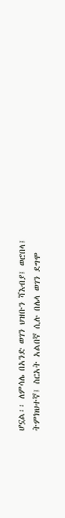ሆኗል፡፡ ለምሳሌ በአንድ ወገን ህዝቡን ሻእብያ፤ ወሮበላ፤ ትምክህተኛ፤ ስርአት አልበኛ ሲሉ በሌላ ወገን ደግሞ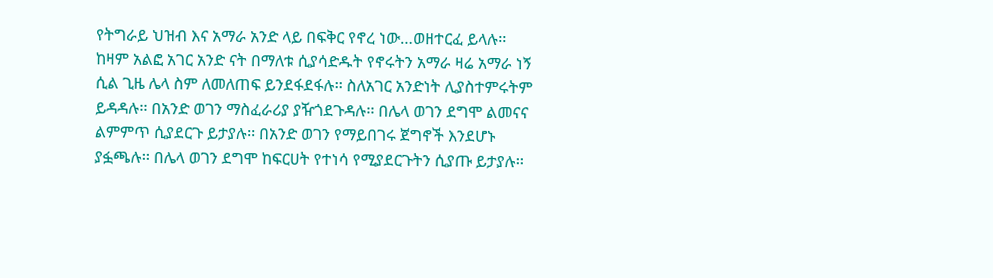የትግራይ ህዝብ እና አማራ አንድ ላይ በፍቅር የኖረ ነው…ወዘተርፈ ይላሉ፡፡ ከዛም አልፎ አገር አንድ ናት በማለቱ ሲያሳድዱት የኖሩትን አማራ ዛሬ አማራ ነኝ ሲል ጊዜ ሌላ ስም ለመለጠፍ ይንደፋደፋሉ፡፡ ስለአገር አንድነት ሊያስተምሩትም ይዳዳሉ፡፡ በአንድ ወገን ማስፈራሪያ ያዥጎደጉዳሉ፡፡ በሌላ ወገን ደግሞ ልመናና ልምምጥ ሲያደርጉ ይታያሉ፡፡ በአንድ ወገን የማይበገሩ ጀግኖች እንደሆኑ ያፏጫሉ፡፡ በሌላ ወገን ደግሞ ከፍርሀት የተነሳ የሚያደርጉትን ሲያጡ ይታያሉ፡፡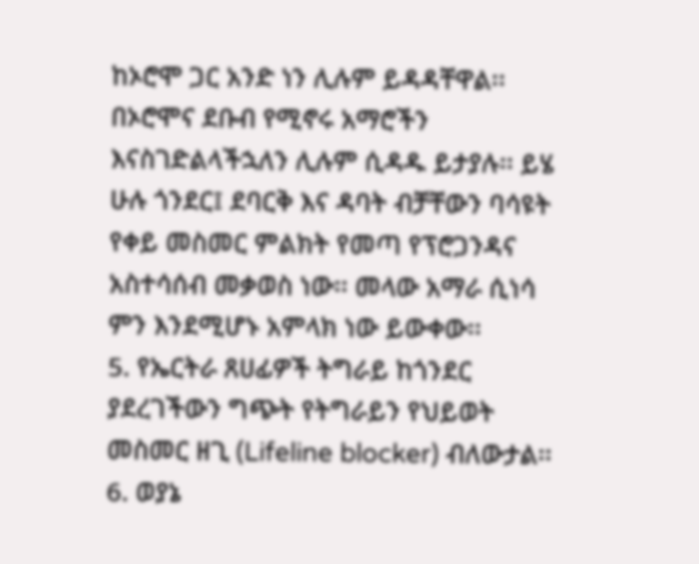ከኦሮሞ ጋር አንድ ነን ሊሉም ይዳዳቸዋል፡፡ በኦሮሞና ደቡብ የሚኖሩ አማሮችን እናስገድልላችኋለን ሊሉም ሲዳዱ ይታያሉ፡፡ ይሄ ሁሉ ጎንደር፤ ደባርቅ እና ዳባት ብቻቸውን ባሳዩት የቀይ መስመር ምልክት የመጣ የፕሮጋንዳና አስተሳሰብ መቃወስ ነው፡፡ መላው አማራ ሲነሳ ምን እንደሚሆኑ አምላክ ነው ይውቀው፡፡
5. የኤርትራ ጸሀፊዎች ትግራይ ከጎንደር ያደረገችውን ግጭት የትግራይን የህይወት መስመር ዘጊ (Lifeline blocker) ብለውታል፡፡
6. ወያኔ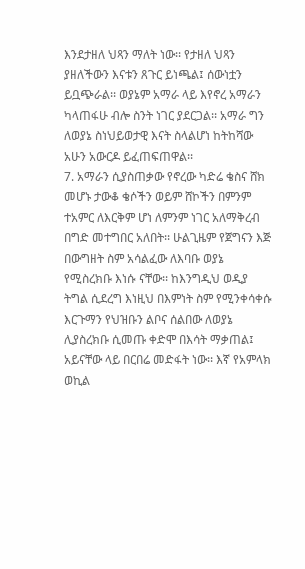እንደታዘለ ህጻን ማለት ነው፡፡ የታዘለ ህጻን ያዘለችውን እናቱን ጸጉር ይነጫል፤ ሰውነቷን ይቧጭራል፡፡ ወያኔም አማራ ላይ እየኖረ አማራን ካላጠፋሁ ብሎ ስንት ነገር ያደርጋል፡፡ አማራ ግን ለወያኔ ስነህይወታዊ እናት ስላልሆነ ከትከሻው አሁን አውርዶ ይፈጠፍጠዋል፡፡
7. አማራን ሲያስጠቃው የኖረው ካድሬ ቄስና ሸክ መሆኑ ታውቆ ቄሶችን ወይም ሸኮችን በምንም ተአምር ለእርቅም ሆነ ለምንም ነገር አለማቅረብ በግድ መተግበር አለበት፡፡ ሁልጊዜም የጀግናን እጅ በውግዘት ስም አሳልፈው ለእባቡ ወያኔ የሚስረክቡ እነሱ ናቸው፡፡ ከእንግዲህ ወዲያ ትግል ሲደረግ እነዚህ በእምነት ስም የሚንቀሳቀሱ እርጉማን የህዝቡን ልቦና ሰልበው ለወያኔ ሊያስረክቡ ሲመጡ ቀድሞ በእሳት ማቃጠል፤ አይናቸው ላይ በርበሬ መድፋት ነው፡፡ እኛ የአምላክ ወኪል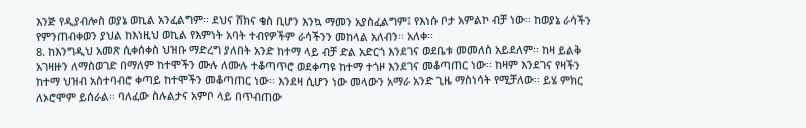እንጅ የዲያብሎስ ወያኔ ወኪል አንፈልግም፡፡ ደህና ሸክና ቄስ ቢሆን እንኳ ማመን አያስፈልግም፤ የእነሱ ቦታ አምልኮ ብቻ ነው፡፡ ከወያኔ ራሳችን የምንጠብቀወን ያህል ከእነዚህ ወኪል የእምነት አባት ተብየዎችም ራሳችንን መከላል አለብን፡፡ አለቀ፡፡
8. ከእንግዲህ አመጽ ሲቀሰቀስ ህዝቡ ማድረግ ያለበት አንድ ከተማ ላይ ብቻ ድል አድርጎ እንደገና ወደቤቱ መመለስ አይደለም፡፡ ከዛ ይልቅ አገዛዙን ለማስወገድ በማለም ከተሞችን ሙሉ ለሙሉ ተቆጣጥሮ ወደቀጣዩ ከተማ ተጎዞ እንደገና መቆጣጠር ነው፡፡ ከዛም እንደገና የዛችን ከተማ ህዝብ አስተባብሮ ቀጣይ ከተሞችን መቆጣጠር ነው፡፡ እንደዛ ሲሆን ነው መላውን አማራ አንድ ጊዜ ማስነሳት የሚቻለው፡፡ ይሄ ምክር ለኦሮሞም ይሰራል፡፡ ባለፈው ስሉልታና አምቦ ላይ በጥብጠው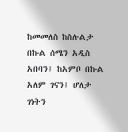ከመመለስ ከስሉልታ በኩል ሰሜን አዲስ አበባን፤ ከአምቦ በኩል አለም ገናን፤ ሆለታ ገነትን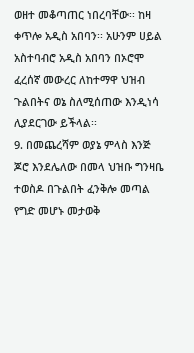ወዘተ መቆጣጠር ነበረባቸው፡፡ ከዛ ቀጥሎ አዲስ አበባን፡፡ አሁንም ሀይል አስተባብሮ አዲስ አበባን በኦሮሞ ፈረሰኛ መውረር ለከተማዋ ህዝብ ጉልበትና ወኔ ስለሚሰጠው እንዲነሳ ሊያደርገው ይችላል፡፡
9. በመጨረሻም ወያኔ ምላስ እንጅ ጆሮ እንደሌለው በመላ ህዝቡ ግንዛቤ ተወስዶ በጉልበት ፈንቅሎ መጣል የግድ መሆኑ መታወቅ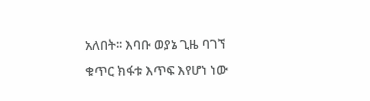አለበት፡፡ እባቡ ወያኔ ጊዜ ባገኘ ቁጥር ክፋቱ እጥፍ እየሆነ ነው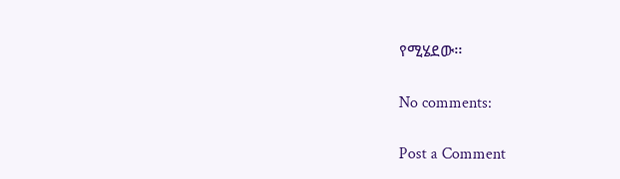የሚሄደው፡፡

No comments:

Post a Comment